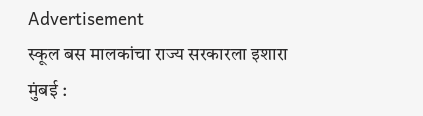Advertisement
स्कूल बस मालकांचा राज्य सरकारला इशारा
मुंबई :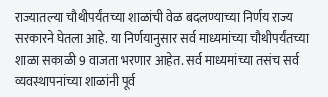राज्यातल्या चौथीपर्यंतच्या शाळांची वेळ बदलण्याच्या निर्णय राज्य सरकारने घेतला आहे. या निर्णयानुसार सर्व माध्यमांच्या चौथीपर्यंतच्या शाळा सकाळी 9 वाजता भरणार आहेत. सर्व माध्यमांच्या तसंच सर्व व्यवस्थापनांच्या शाळांनी पूर्व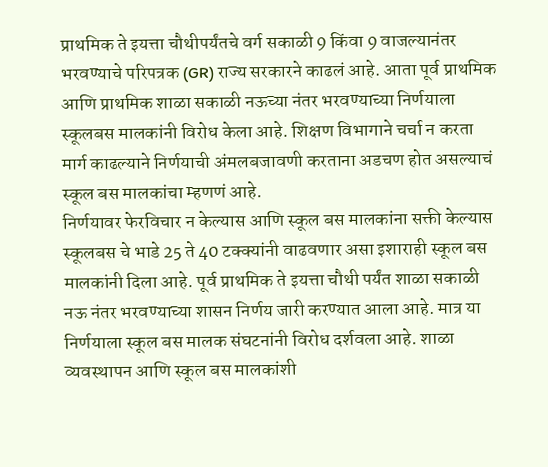प्राथमिक ते इयत्ता चौथीपर्यंतचे वर्ग सकाळी 9 किंवा 9 वाजल्यानंतर भरवण्याचे परिपत्रक (GR) राज्य सरकारने काढलं आहे. आता पूर्व प्राथमिक आणि प्राथमिक शाळा सकाळी नऊच्या नंतर भरवण्याच्या निर्णयाला स्कूलबस मालकांनी विरोध केला आहे. शिक्षण विभागाने चर्चा न करता मार्ग काढल्याने निर्णयाची अंमलबजावणी करताना अडचण होत असल्याचं स्कूल बस मालकांचा म्हणणं आहे.
निर्णयावर फेरविचार न केल्यास आणि स्कूल बस मालकांना सक्ती केल्यास स्कूलबस चे भाडे 25 ते 40 टक्क्यांनी वाढवणार असा इशाराही स्कूल बस मालकांनी दिला आहे. पूर्व प्राथमिक ते इयत्ता चौथी पर्यंत शाळा सकाळी नऊ नंतर भरवण्याच्या शासन निर्णय जारी करण्यात आला आहे. मात्र या निर्णयाला स्कूल बस मालक संघटनांनी विरोध दर्शवला आहे. शाळा व्यवस्थापन आणि स्कूल बस मालकांशी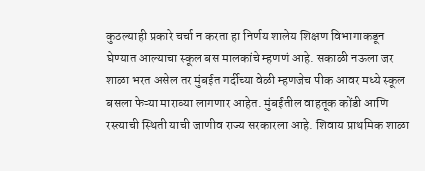कुठल्याही प्रकारे चर्चा न करता हा निर्णय शालेय शिक्षण विभागाकडून घेण्यात आल्याचा स्कूल बस मालकांचे म्हणणं आहे. सकाळी नऊला जर शाळा भरत असेल तर मुंबईत गर्दीच्या वेळी म्हणजेच पीक आवर मध्ये स्कूल बसला फेऱ्या माराव्या लागणार आहेत. मुंबईतील वाहतूक कोंडी आणि रस्त्याची स्थिती याची जाणीव राज्य सरकारला आहे. शिवाय प्राथमिक शाळा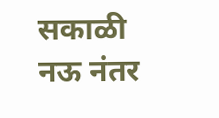सकाळी नऊ नंतर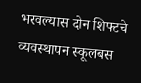भरवल्यास दोन शिफ्टचे व्यवस्थापन स्कूलबस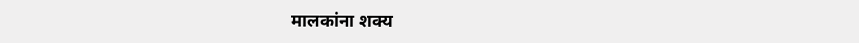मालकांना शक्य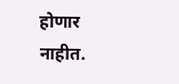होणार नाहीत.